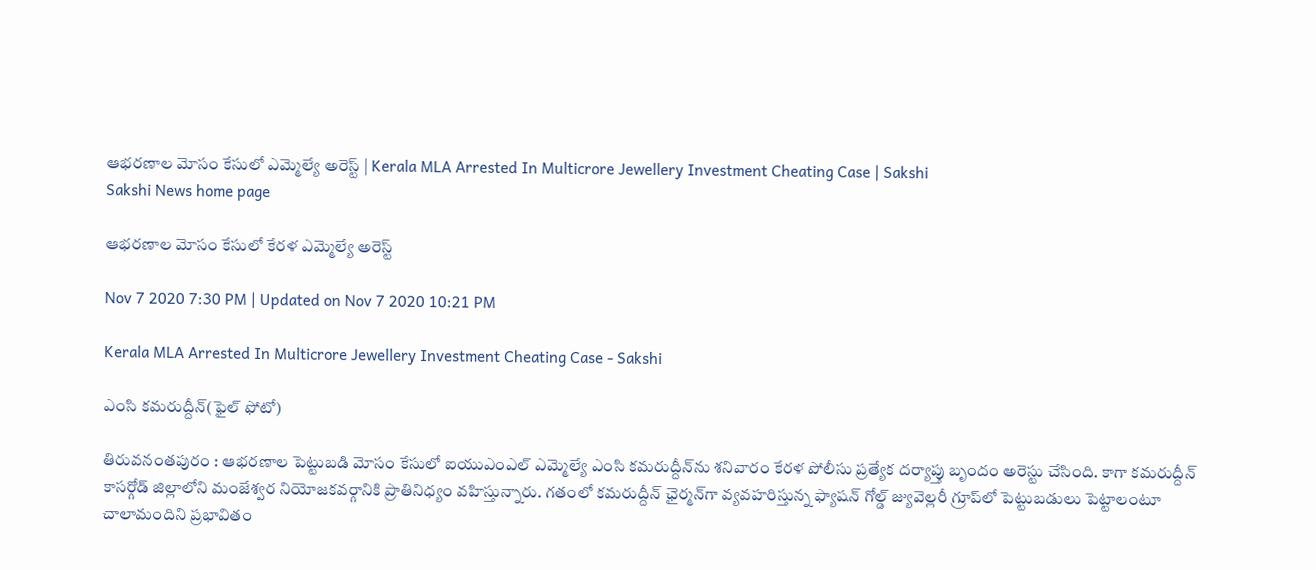ఆభరణాల మోసం కేసులో ఎ‍మ్మెల్యే అరెస్ట్‌ | Kerala MLA Arrested In Multicrore Jewellery Investment Cheating Case | Sakshi
Sakshi News home page

ఆభరణాల మోసం కేసులో కేరళ ఎ‍మ్మెల్యే అరెస్ట్‌

Nov 7 2020 7:30 PM | Updated on Nov 7 2020 10:21 PM

Kerala MLA Arrested In Multicrore Jewellery Investment Cheating Case - Sakshi

ఎంసి కమరుద్దీన్‌(ఫైల్‌ ఫోటో)

తిరువనంతపురం : ఆభరణాల పెట్టుబడి మోసం కేసులో ఐయుఎంఎల్ ఎమ్మెల్యే ఎంసి కమరుద్దీన్‌ను శనివారం కేరళ పోలీసు ప్రత్యేక దర్యాప్తు బృందం అరెస్టు చేసింది. కాగా కమరుద్దీన్‌ కాసర్గోడ్‌ జిల్లాలోని మంజేశ్వర నియోజకవర్గానికి ప్రాతినిధ్యం వహిస్తున్నారు. గతంలో కమరుద్దీన్‌ ఛైర్మన్‌గా వ్యవహరిస్తున్న ఫ్యాషన్‌ గోల్డ్‌ జ్యువెల్లరీ గ్రూప్‌లో పెట్టుబడులు పెట్టాలంటూ చాలామందిని ప్రభావితం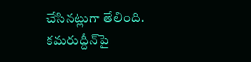చేసినట్లుగా తేలింది. కమరుద్దీన్‌పై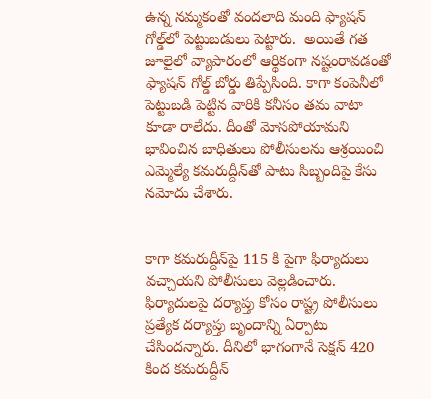ఉన్న నమ్మకంతో వందలాది మంది ఫ్యాషన్‌ గోల్డ్‌లో పెట్టుబడులు పెట్టారు.  అయితే గత జూలైలో వ్యాపారంలో ఆర్థికంగా నష్టంరావడంతో ఫ్యాషన్‌ గోల్డ్‌ బోర్డు తిప్పేసింది. కాగా కంపెనీలో పెట్టుబడి పెట్టిన వారికి కనీసం తమ వాటా కూడా రాలేదు. దీంతో మోసపోయామని భావించిన బాధితులు పోలీసులను ఆశ్రయించి ఎమ్మెల్యే కమరుద్దీన్‌తో పాటు సిబ్బందిపై కేసు నమోదు చేశారు.


కాగా కమరుద్దీన్‌పై 115 కి పైగా ఫిర్యాదులు వచ్చాయని పోలీసులు వెల్లడించారు. ఫిర్యాదులపై దర్యాప్తు కోసం రాష్ట్ర పోలీసులు ప్రత్యేక దర్యాప్తు బృందాన్ని ఏర్పాటు చేసిందన్నారు. దీనిలో భాగంగానే సెక్షన్‌ 420 కింద కమరుద్దీన్‌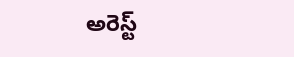అరెస్ట్‌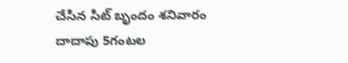చేసిన సిట్‌ బృందం శనివారం దాదాపు 5గంటల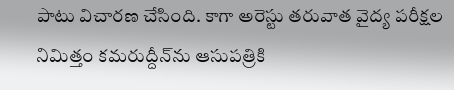పాటు విచారణ చేసింది. కాగా అరెస్టు తరువాత వైద్య పరీక్షల నిమిత్తం కమరుద్దీన్‌ను ఆసుపత్రికి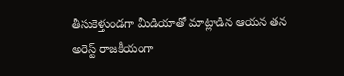తీసుకెళ్తుండగా మీడియాతో మాట్లాడిన ఆయన తన అరెస్ట్ రాజకీయంగా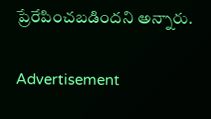ప్రేరేపించబడిందని అన్నారు.

Advertisement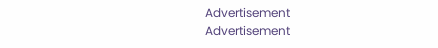Advertisement
Advertisement